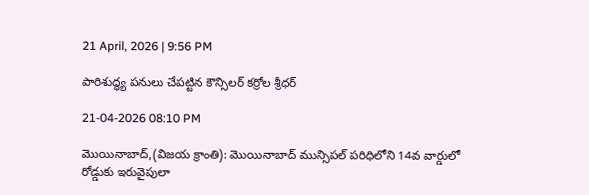21 April, 2026 | 9:56 PM

పారిశుద్ధ్య పనులు చేపట్టిన కౌన్సిలర్ కర్రోల శ్రీధర్

21-04-2026 08:10 PM

మొయినాబాద్,(విజయ క్రాంతి): మొయినాబాద్ మున్సిపల్ పరిధిలోని 14వ వార్డులో రోడ్డుకు ఇరువైపులా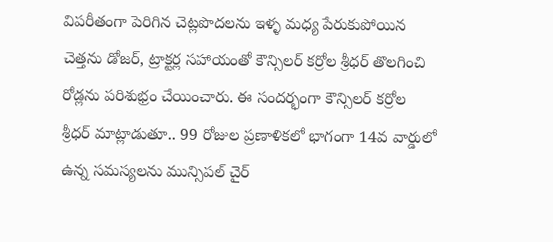విపరీతంగా పెరిగిన చెట్లపొదలను ఇళ్ళ మధ్య పేరుకుపోయిన చెత్తను డోజర్, ట్రాక్టర్ల సహాయంతో కౌన్సిలర్ కర్రోల శ్రీధర్ తొలగించి రోడ్లను పరిశుభ్రం చేయించారు. ఈ సందర్భంగా కౌన్సిలర్ కర్రోల శ్రీధర్ మాట్లాడుతూ.. 99 రోజుల ప్రణాళికలో భాగంగా 14వ వార్డులో ఉన్న సమస్యలను మున్సిపల్ చైర్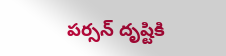పర్సన్ దృష్టికి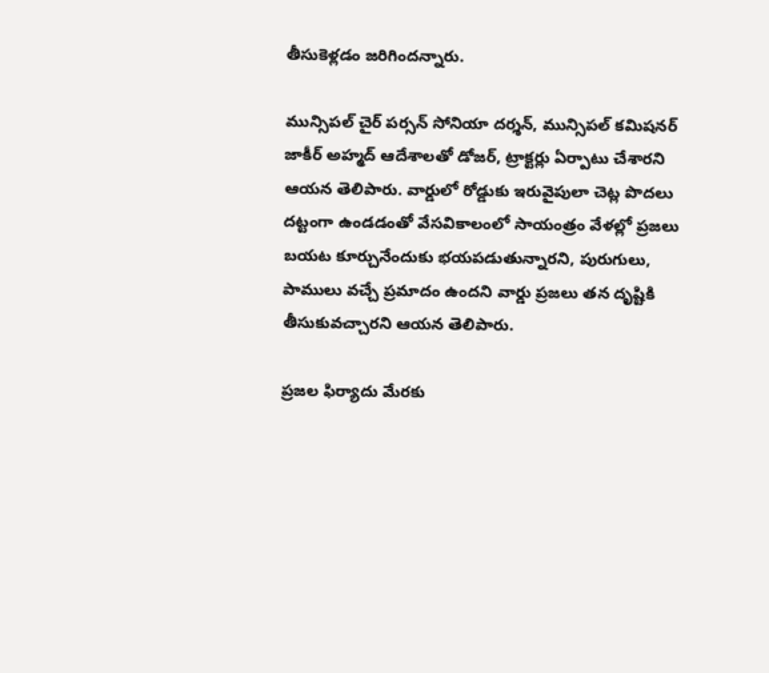తీసుకెళ్లడం జరిగిందన్నారు.

మున్సిపల్ చైర్ పర్సన్ సోనియా దర్శన్, మున్సిపల్ కమిషనర్ జాకీర్ అహ్మద్ ఆదేశాలతో డోజర్, ట్రాక్టర్లు ఏర్పాటు చేశారని ఆయన తెలిపారు. వార్డులో రోడ్డుకు ఇరువైపులా చెట్ల పొదలు దట్టంగా ఉండడంతో వేసవికాలంలో సాయంత్రం వేళల్లో ప్రజలు బయట కూర్చునేందుకు భయపడుతున్నారని, పురుగులు, పాములు వచ్చే ప్రమాదం ఉందని వార్డు ప్రజలు తన దృష్టికి తీసుకువచ్చారని ఆయన తెలిపారు.

ప్రజల ఫిర్యాదు మేరకు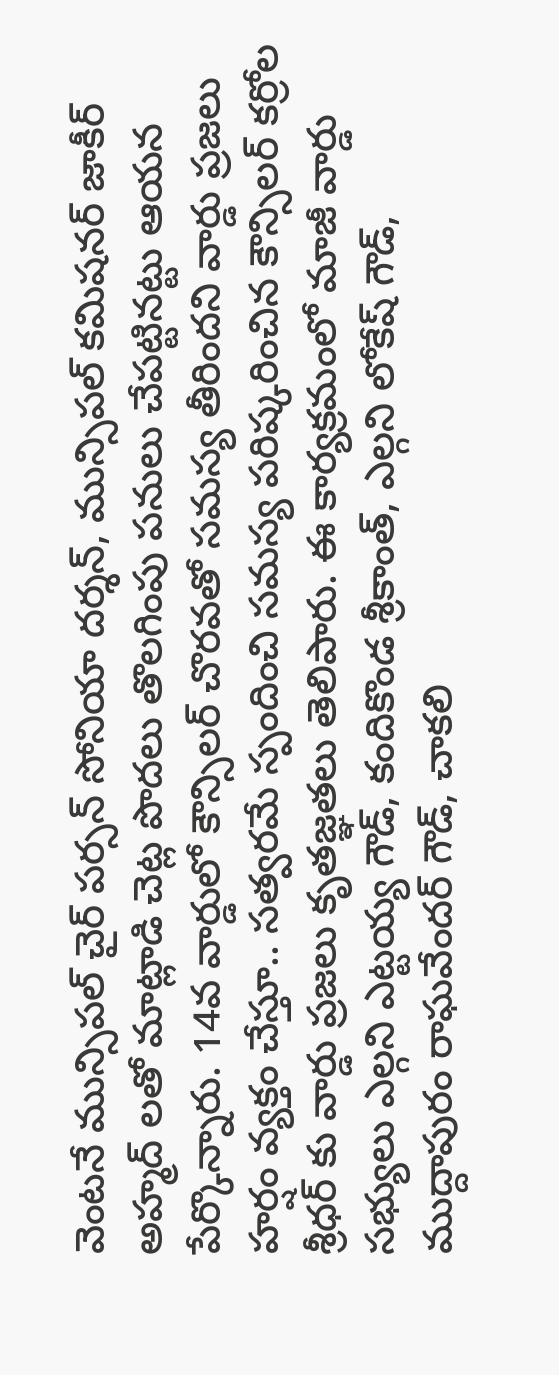వెంటనే మున్సిపల్ చైర్ పర్సన్ సోనియా దర్శన్, మున్సిపల్ కమిషనర్ జాకీర్ అహ్మద్ లతో మాట్లాడి చెట్ల పొదలు తొలగింపు పనులు చేపట్టినట్టు ఆయన పేర్కొన్నారు. 14వ వార్డులో కౌన్సిలర్ చొరవతో సమస్య తీరిందని వార్డు ప్రజలు హర్షం వ్యక్తం చేస్తూ.. సత్వరమే స్పందించి సమస్య పరిష్కరించిన కౌన్సిలర్ కర్రోల శ్రీధర్ కు వార్డు ప్రజలు కృతజ్ఞతలు తెలిపారు. ఈ కార్యక్రమంలో మాజీ వార్డు సభ్యులు ఎల్గని ఎట్టయ్య గౌడ్, కందికొండ శ్రీకాంత్, ఎల్గని లోకేష్ గౌడ్, ముద్దాపురం రాఘవేందర్ గౌడ్, చాకలి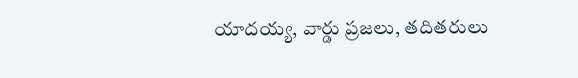యాదయ్య, వార్డు ప్రజలు, తదితరులు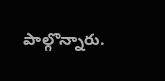పాల్గొన్నారు.